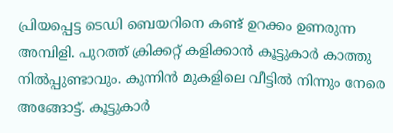പ്രിയപ്പെട്ട ടെഡി ബെയറിനെ കണ്ട് ഉറക്കം ഉണരുന്ന അമ്പിളി. പുറത്ത് ക്രിക്കറ്റ് കളിക്കാൻ കൂട്ടുകാർ കാത്തു നിൽപ്പുണ്ടാവും. കുന്നിൻ മുകളിലെ വീട്ടിൽ നിന്നും നേരെ അങ്ങോട്ട്. കൂട്ടുകാർ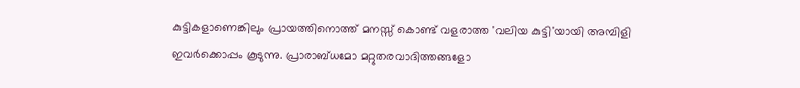കുട്ടികളാണെങ്കിലും പ്രായത്തിനൊത്ത് മനസ്സ് കൊണ്ട് വളരാത്ത 'വലിയ കുട്ടി'യായി അമ്പിളി ഇവർക്കൊപ്പം കൂടുന്നു. പ്രാരാബ്ധമോ മറ്റുതരവാദിത്തങ്ങളോ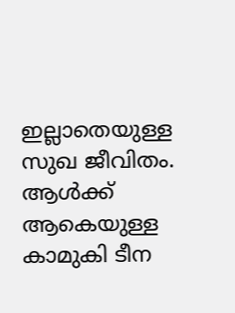ഇല്ലാതെയുള്ള സുഖ ജീവിതം. ആൾക്ക് ആകെയുള്ള കാമുകി ടീന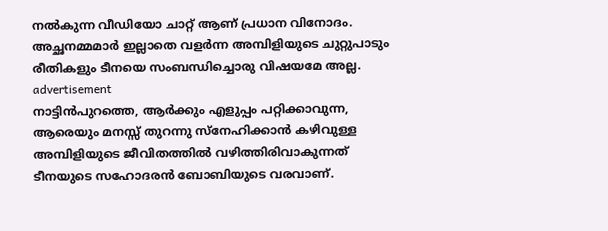നൽകുന്ന വീഡിയോ ചാറ്റ് ആണ് പ്രധാന വിനോദം. അച്ഛനമ്മമാർ ഇല്ലാതെ വളർന്ന അമ്പിളിയുടെ ചുറ്റുപാടും രീതികളും ടീനയെ സംബന്ധിച്ചൊരു വിഷയമേ അല്ല.
advertisement
നാട്ടിൻപുറത്തെ, ആർക്കും എളുപ്പം പറ്റിക്കാവുന്ന, ആരെയും മനസ്സ് തുറന്നു സ്നേഹിക്കാൻ കഴിവുള്ള അമ്പിളിയുടെ ജീവിതത്തിൽ വഴിത്തിരിവാകുന്നത് ടീനയുടെ സഹോദരൻ ബോബിയുടെ വരവാണ്.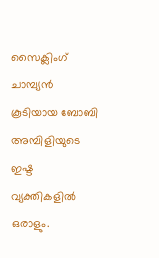സൈക്ലിംഗ് ചാമ്പ്യൻ കൂടിയായ ബോബി അമ്പിളിയുടെ ഇഷ്ട വ്യക്തികളിൽ ഒരാളും.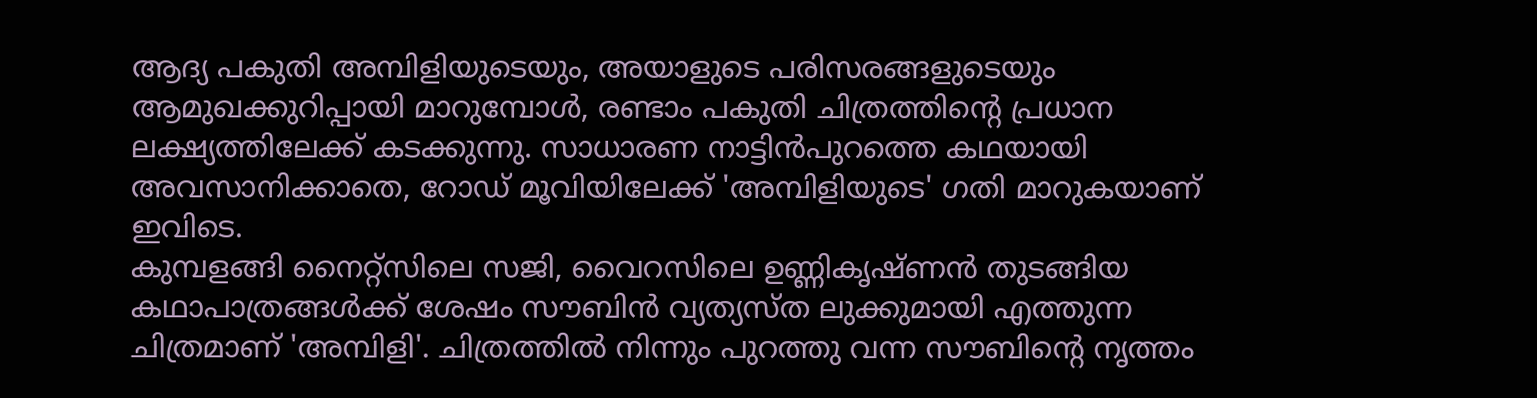ആദ്യ പകുതി അമ്പിളിയുടെയും, അയാളുടെ പരിസരങ്ങളുടെയും ആമുഖക്കുറിപ്പായി മാറുമ്പോൾ, രണ്ടാം പകുതി ചിത്രത്തിന്റെ പ്രധാന ലക്ഷ്യത്തിലേക്ക് കടക്കുന്നു. സാധാരണ നാട്ടിൻപുറത്തെ കഥയായി അവസാനിക്കാതെ, റോഡ് മൂവിയിലേക്ക് 'അമ്പിളിയുടെ' ഗതി മാറുകയാണ് ഇവിടെ.
കുമ്പളങ്ങി നൈറ്റ്സിലെ സജി, വൈറസിലെ ഉണ്ണികൃഷ്ണൻ തുടങ്ങിയ കഥാപാത്രങ്ങൾക്ക് ശേഷം സൗബിൻ വ്യത്യസ്ത ലുക്കുമായി എത്തുന്ന ചിത്രമാണ് 'അമ്പിളി'. ചിത്രത്തിൽ നിന്നും പുറത്തു വന്ന സൗബിന്റെ നൃത്തം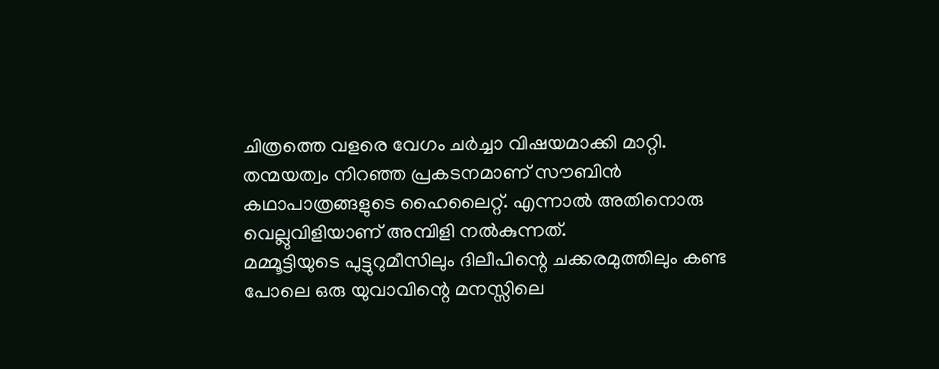ചിത്രത്തെ വളരെ വേഗം ചർച്ചാ വിഷയമാക്കി മാറ്റി. തന്മയത്വം നിറഞ്ഞ പ്രകടനമാണ് സൗബിൻ കഥാപാത്രങ്ങളുടെ ഹൈലൈറ്റ്. എന്നാൽ അതിനൊരു വെല്ലുവിളിയാണ് അമ്പിളി നൽകുന്നത്.
മമ്മൂട്ടിയുടെ പുട്ടുറുമീസിലും ദിലീപിന്റെ ചക്കരമുത്തിലും കണ്ട പോലെ ഒരു യുവാവിന്റെ മനസ്സിലെ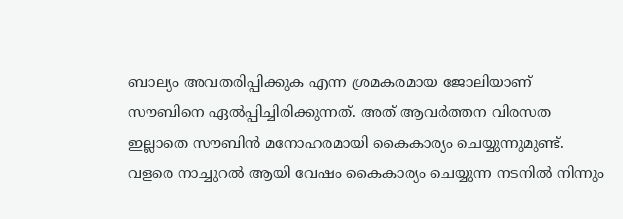ബാല്യം അവതരിപ്പിക്കുക എന്ന ശ്രമകരമായ ജോലിയാണ് സൗബിനെ ഏൽപ്പിച്ചിരിക്കുന്നത്. അത് ആവർത്തന വിരസത ഇല്ലാതെ സൗബിൻ മനോഹരമായി കൈകാര്യം ചെയ്യുന്നുമുണ്ട്. വളരെ നാച്ചുറൽ ആയി വേഷം കൈകാര്യം ചെയ്യുന്ന നടനിൽ നിന്നും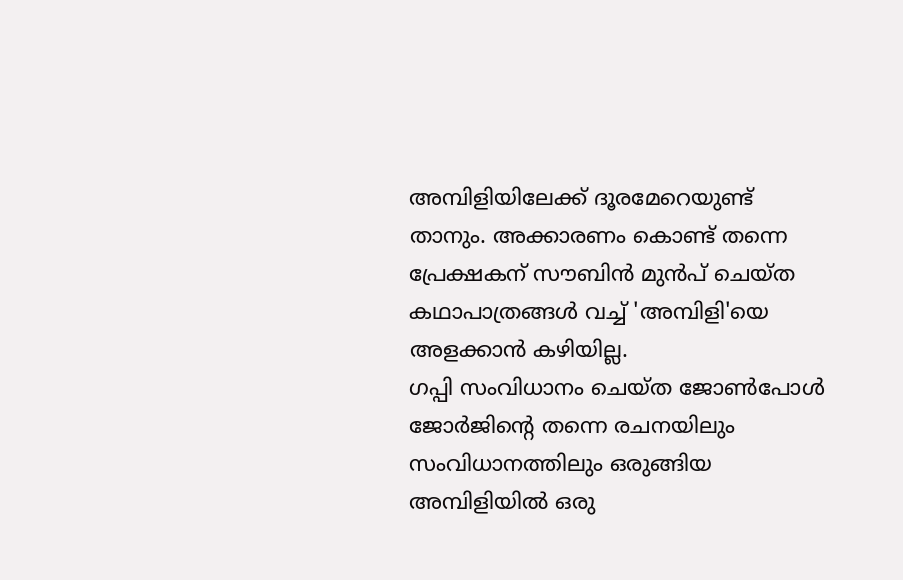അമ്പിളിയിലേക്ക് ദൂരമേറെയുണ്ട് താനും. അക്കാരണം കൊണ്ട് തന്നെ പ്രേക്ഷകന് സൗബിൻ മുൻപ് ചെയ്ത കഥാപാത്രങ്ങൾ വച്ച് 'അമ്പിളി'യെ അളക്കാൻ കഴിയില്ല.
ഗപ്പി സംവിധാനം ചെയ്ത ജോൺപോൾ ജോർജിന്റെ തന്നെ രചനയിലും സംവിധാനത്തിലും ഒരുങ്ങിയ അമ്പിളിയിൽ ഒരു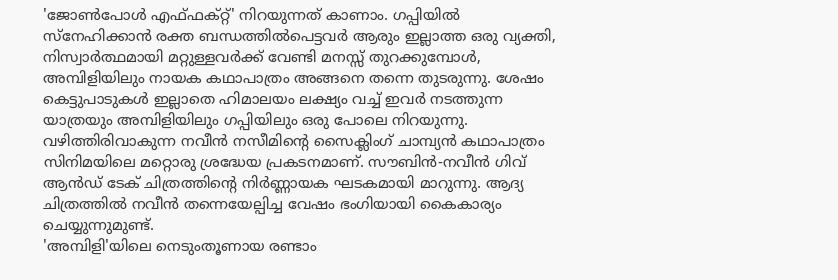'ജോൺപോൾ എഫ്ഫക്റ്റ്' നിറയുന്നത് കാണാം. ഗപ്പിയിൽ സ്നേഹിക്കാൻ രക്ത ബന്ധത്തിൽപെട്ടവർ ആരും ഇല്ലാത്ത ഒരു വ്യക്തി, നിസ്വാർത്ഥമായി മറ്റുള്ളവർക്ക് വേണ്ടി മനസ്സ് തുറക്കുമ്പോൾ, അമ്പിളിയിലും നായക കഥാപാത്രം അങ്ങനെ തന്നെ തുടരുന്നു. ശേഷം കെട്ടുപാടുകൾ ഇല്ലാതെ ഹിമാലയം ലക്ഷ്യം വച്ച് ഇവർ നടത്തുന്ന യാത്രയും അമ്പിളിയിലും ഗപ്പിയിലും ഒരു പോലെ നിറയുന്നു.
വഴിത്തിരിവാകുന്ന നവീൻ നസീമിന്റെ സൈക്ലിംഗ് ചാമ്പ്യൻ കഥാപാത്രം സിനിമയിലെ മറ്റൊരു ശ്രദ്ധേയ പ്രകടനമാണ്. സൗബിൻ-നവീൻ ഗിവ് ആൻഡ് ടേക് ചിത്രത്തിന്റെ നിർണ്ണായക ഘടകമായി മാറുന്നു. ആദ്യ ചിത്രത്തിൽ നവീൻ തന്നെയേല്പിച്ച വേഷം ഭംഗിയായി കൈകാര്യം ചെയ്യുന്നുമുണ്ട്.
'അമ്പിളി'യിലെ നെടുംതൂണായ രണ്ടാം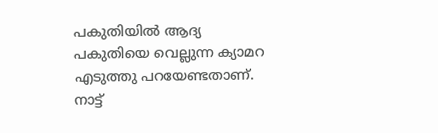പകുതിയിൽ ആദ്യ പകുതിയെ വെല്ലുന്ന ക്യാമറ എടുത്തു പറയേണ്ടതാണ്. നാട്ട്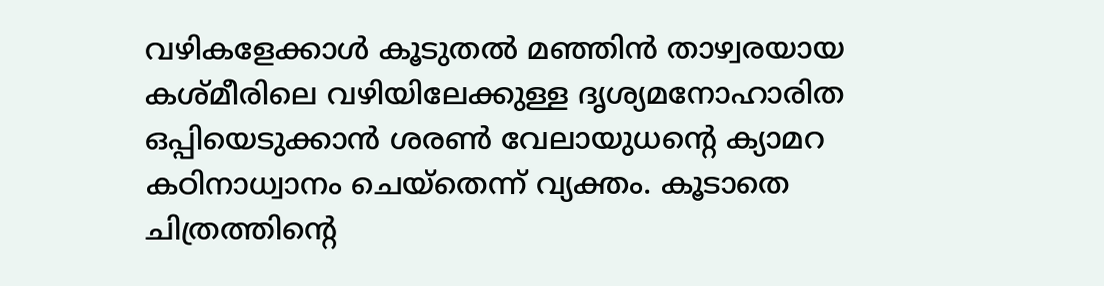വഴികളേക്കാൾ കൂടുതൽ മഞ്ഞിൻ താഴ്വരയായ കശ്മീരിലെ വഴിയിലേക്കുള്ള ദൃശ്യമനോഹാരിത ഒപ്പിയെടുക്കാൻ ശരൺ വേലായുധന്റെ ക്യാമറ കഠിനാധ്വാനം ചെയ്തെന്ന് വ്യക്തം. കൂടാതെ ചിത്രത്തിന്റെ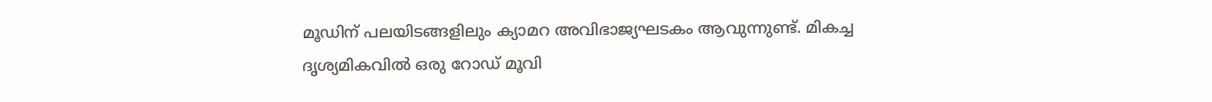മൂഡിന് പലയിടങ്ങളിലും ക്യാമറ അവിഭാജ്യഘടകം ആവുന്നുണ്ട്. മികച്ച ദൃശ്യമികവിൽ ഒരു റോഡ് മൂവി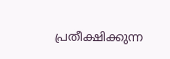പ്രതീക്ഷിക്കുന്ന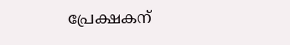പ്രേക്ഷകന്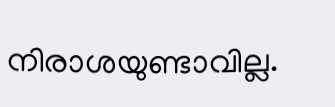നിരാശയുണ്ടാവില്ല.